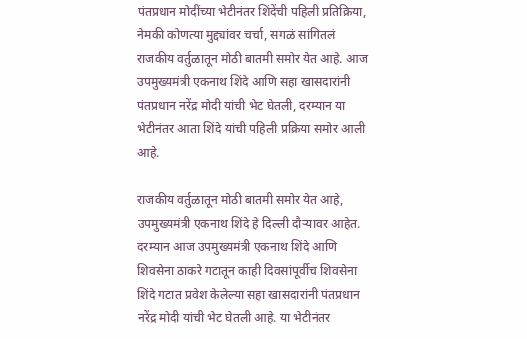पंतप्रधान मोदींच्या भेटीनंतर शिंदेंची पहिली प्रतिक्रिया, नेमकी कोणत्या मुद्द्यांवर चर्चा, सगळं सांगितलं
राजकीय वर्तुळातून मोठी बातमी समोर येत आहे. आज उपमुख्यमंत्री एकनाथ शिंदे आणि सहा खासदारांनी पंतप्रधान नरेंद्र मोदी यांची भेट घेतली, दरम्यान या भेटीनंतर आता शिंदे यांची पहिली प्रक्रिया समोर आली आहे.

राजकीय वर्तुळातून मोठी बातमी समोर येत आहे, उपमुख्यमंत्री एकनाथ शिंदे हे दिल्ली दौऱ्यावर आहेत. दरम्यान आज उपमुख्यमंत्री एकनाथ शिंदे आणि शिवसेना ठाकरे गटातून काही दिवसांपूर्वीच शिवसेना शिंदे गटात प्रवेश केलेल्या सहा खासदारांनी पंतप्रधान नरेंद्र मोदी यांची भेट घेतली आहे. या भेटीनंतर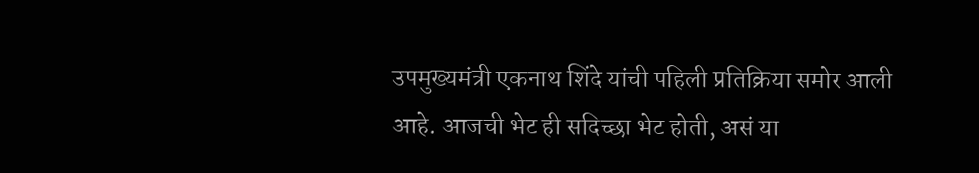उपमुख्यमंत्री एकनाथ शिंदे यांची पहिली प्रतिक्रिया समोर आली आहे. आजची भेट ही सदिच्छा भेट होती, असं या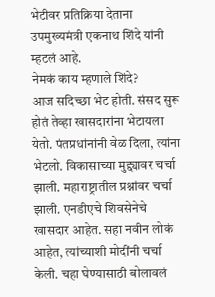भेटीवर प्रतिक्रिया देताना उपमुख्यमंत्री एकनाथ शिंदे यांनी म्हटलं आहे.
नेमकं काय म्हणाले शिंदे?
आज सदिच्छा भेट होती. संसद सुरू होतं तेव्हा खासदारांना भेटायला येतो. पंतप्रधांनांनी वेळ दिला, त्यांना भेटलो. विकासाच्या मुद्द्यावर चर्चा झाली. महाराष्ट्रातील प्रश्नांवर चर्चा झाली. एनडीएचे शिवसेनेचे खासदार आहेत. सहा नवीन लोकं आहेत, त्यांच्याशी मोदींनी चर्चा केली. चहा घेण्यासाठी बोलावलं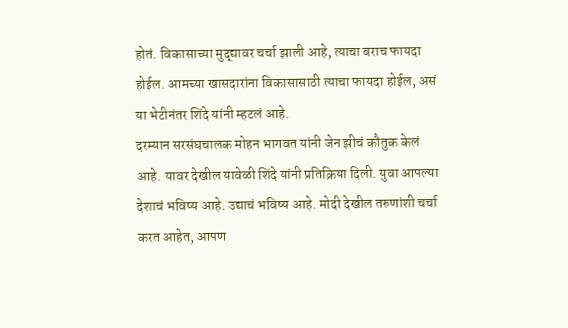होतं. विकासाच्या मुद्द्यावर चर्चा झाली आहे, त्याचा बराच फायदा होईल. आमच्या खासदारांना विकासासाठी त्याचा फायदा होईल, असं या भेटीनंतर शिंदे यांनी म्हटलं आहे.
दरम्यान सरसंघचालक मोहन भागवत यांनी जेन झीचं कौतुक केलं आहे. यावर देखील यावेळी शिंदे यांनी प्रतिक्रिया दिली. युवा आपल्या देशाचं भविष्य आहे. उद्याचं भविष्य आहे. मोदी देखील तरुणांशी चर्चा करत आहेत, आपण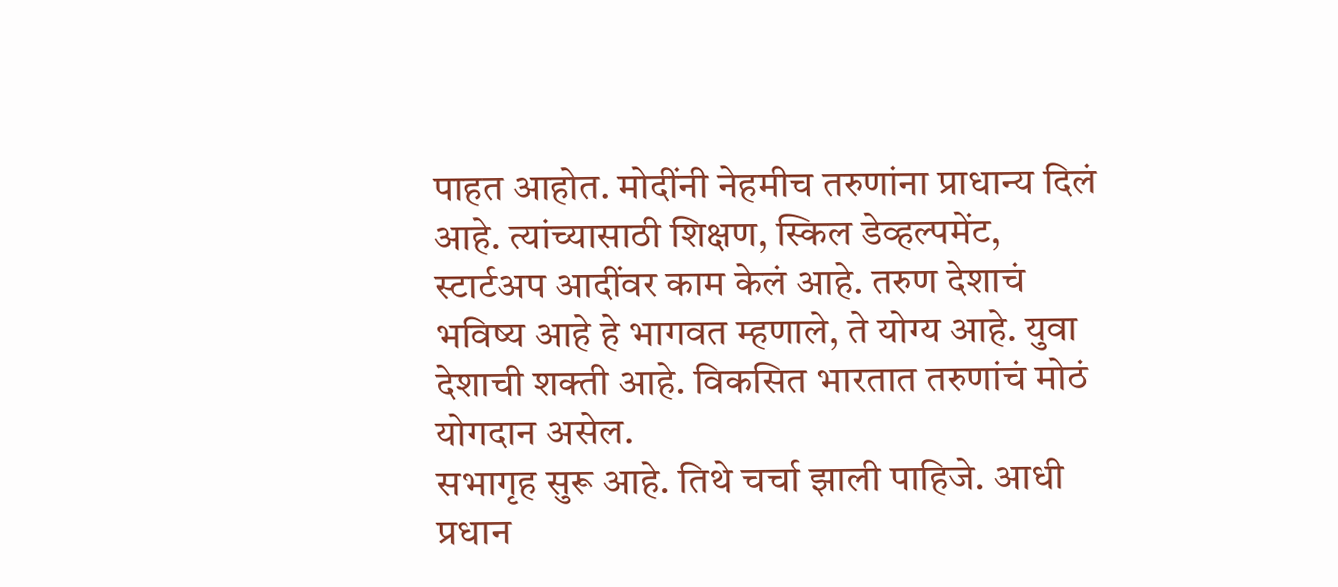पाहत आहोत. मोदींनी नेहमीच तरुणांना प्राधान्य दिलं आहे. त्यांच्यासाठी शिक्षण, स्किल डेव्हल्पमेंट, स्टार्टअप आदींवर काम केलं आहे. तरुण देशाचं भविष्य आहे हे भागवत म्हणाले, ते योग्य आहे. युवा देशाची शक्ती आहे. विकसित भारतात तरुणांचं मोठं योगदान असेल.
सभागृह सुरू आहे. तिथे चर्चा झाली पाहिजे. आधी प्रधान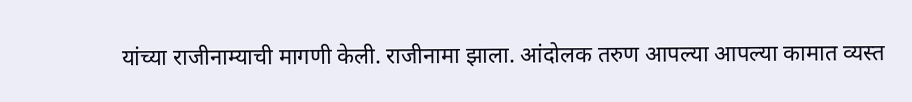यांच्या राजीनाम्याची मागणी केली. राजीनामा झाला. आंदोलक तरुण आपल्या आपल्या कामात व्यस्त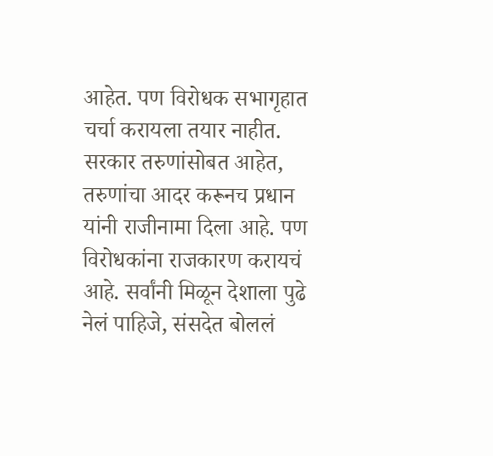आहेत. पण विरोधक सभागृहात चर्चा करायला तयार नाहीत. सरकार तरुणांसोबत आहेत, तरुणांचा आदर करूनच प्रधान यांनी राजीनामा दिला आहे. पण विरोधकांना राजकारण करायचं आहे. सर्वांनी मिळून देशाला पुढे नेलं पाहिजे, संसदेत बोललं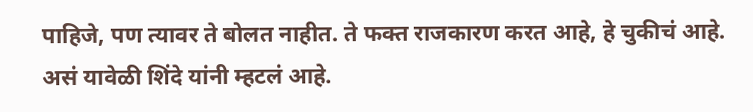पाहिजे, पण त्यावर ते बोलत नाहीत. ते फक्त राजकारण करत आहे, हे चुकीचं आहे. असं यावेळी शिंदे यांनी म्हटलं आहे.